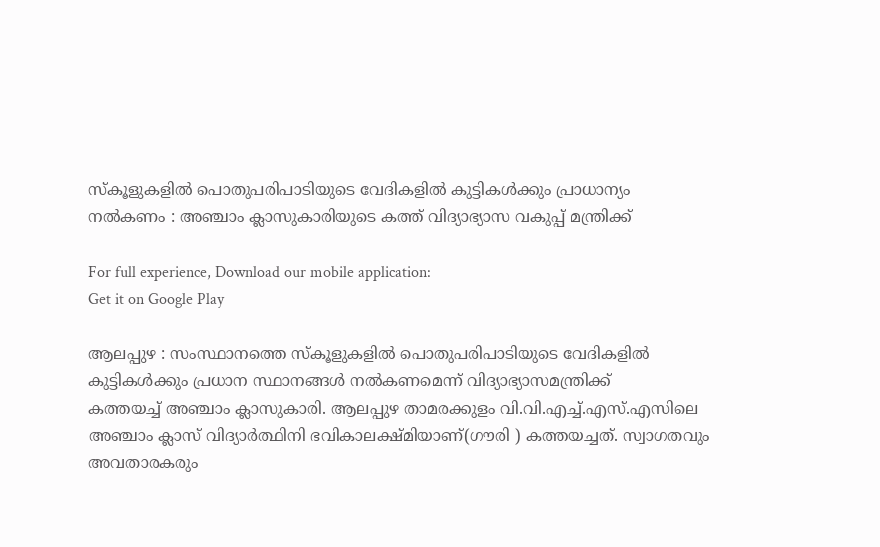സ്കൂളുകളിൽ പൊതുപരിപാടിയുടെ വേദികളിൽ കുട്ടികൾക്കും പ്രാധാന്യം നൽകണം : അഞ്ചാം ക്ലാസുകാരിയുടെ കത്ത് വിദ്യാഭ്യാസ വകുപ്പ് മന്ത്രിക്ക്

For full experience, Download our mobile application:
Get it on Google Play

ആലപ്പുഴ : സംസ്ഥാനത്തെ സ്കൂളുകളിൽ പൊതുപരിപാടിയുടെ വേദികളിൽ കുട്ടികൾക്കും പ്രധാന സ്ഥാനങ്ങൾ നൽകണമെന്ന് വിദ്യാഭ്യാസമന്ത്രിക്ക്
കത്തയച്ച് അഞ്ചാം ക്ലാസുകാരി. ആലപ്പുഴ താമരക്കുളം വി.വി.എച്ച്.എസ്.എസിലെ അഞ്ചാം ക്ലാസ് വിദ്യാർത്ഥിനി ഭവികാലക്ഷ്മിയാണ്(ഗൗരി ) കത്തയച്ചത്. സ്വാഗതവും അവതാരകരും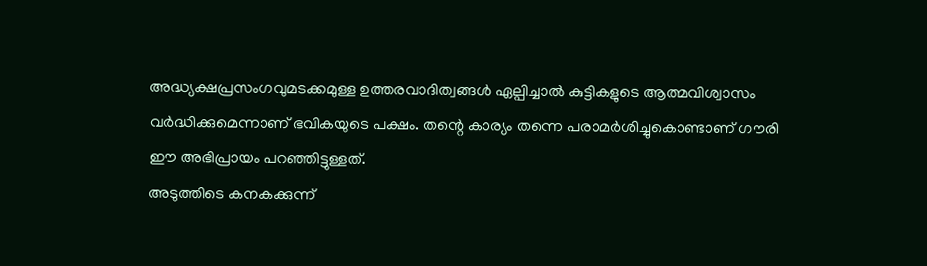അദ്ധ്യക്ഷപ്രസംഗവുമടക്കമുള്ള ഉത്തരവാദിത്വങ്ങൾ ഏല്പിച്ചാൽ കുട്ടികളുടെ ആത്മവിശ്വാസം വർദ്ധിക്കുമെന്നാണ് ഭവികയുടെ പക്ഷം. തന്റെ കാര്യം തന്നെ പരാമർശിച്ചുകൊണ്ടാണ് ഗൗരി ഈ അഭിപ്രായം പറഞ്ഞിട്ടുള്ളത്.
അടുത്തിടെ കനകക്കുന്ന്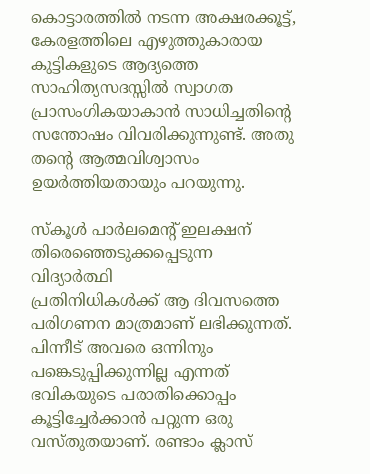കൊട്ടാരത്തിൽ നടന്ന അക്ഷരക്കൂട്ട്, കേരളത്തിലെ എഴുത്തുകാരായ കുട്ടികളുടെ ആദ്യത്തെ സാഹിത്യസദസ്സിൽ സ്വാഗത പ്രാസംഗികയാകാൻ സാധിച്ചതിൻ്റെ സന്തോഷം വിവരിക്കുന്നുണ്ട്. അതു തന്റെ ആത്മവിശ്വാസം ഉയർത്തിയതായും പറയുന്നു.

സ്കൂൾ പാർലമെന്റ് ഇലക്ഷന് തിരെഞ്ഞെടുക്കപ്പെടുന്ന വിദ്യാർത്ഥി
പ്രതിനിധികൾക്ക് ആ ദിവസത്തെ പരിഗണന മാത്രമാണ് ലഭിക്കുന്നത്. പിന്നീട് അവരെ ഒന്നിനും പങ്കെടുപ്പിക്കുന്നില്ല എന്നത് ഭവികയുടെ പരാതിക്കൊപ്പം കൂട്ടിച്ചേർക്കാൻ പറ്റുന്ന ഒരു വസ്തുതയാണ്. രണ്ടാം ക്ലാസ്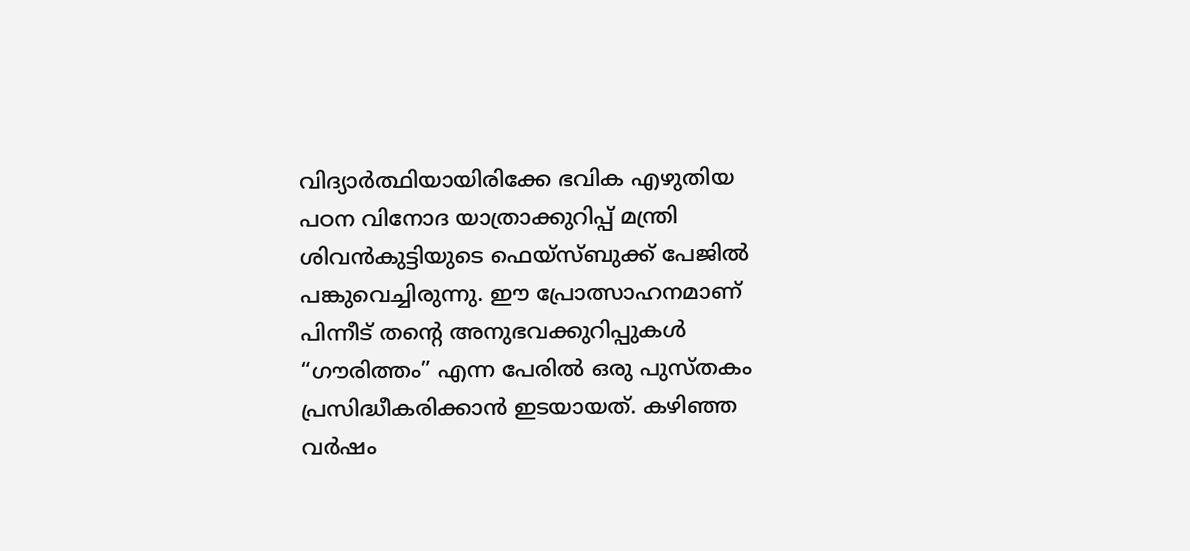വിദ്യാർത്ഥിയായിരിക്കേ ഭവിക എഴുതിയ പഠന വിനോദ യാത്രാക്കുറിപ്പ് മന്ത്രി ശിവൻകുട്ടിയുടെ ഫെയ്സ്ബുക്ക് പേജിൽ പങ്കുവെച്ചിരുന്നു. ഈ പ്രോത്സാഹനമാണ് പിന്നീട് തന്റെ അനുഭവക്കുറിപ്പുകൾ “ഗൗരിത്തം” എന്ന പേരിൽ ഒരു പുസ്തകം പ്രസിദ്ധീകരിക്കാൻ ഇടയായത്. കഴിഞ്ഞ വർഷം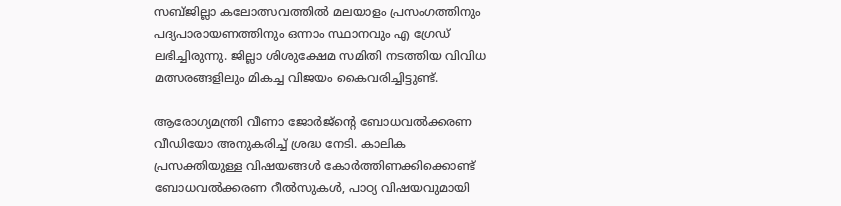സബ്ജില്ലാ കലോത്സവത്തിൽ മലയാളം പ്രസംഗത്തിനും പദ്യപാരായണത്തിനും ഒന്നാം സ്ഥാനവും എ ഗ്രേഡ് ലഭിച്ചിരുന്നു. ജില്ലാ ശിശുക്ഷേമ സമിതി നടത്തിയ വിവിധ മത്സരങ്ങളിലും മികച്ച വിജയം കൈവരിച്ചിട്ടുണ്ട്.

ആരോഗ്യമന്ത്രി വീണാ ജോർജ്ന്റെ ബോധവൽക്കരണ വീഡിയോ അനുകരിച്ച് ശ്രദ്ധ നേടി. കാലിക പ്രസക്തിയുള്ള വിഷയങ്ങൾ കോർത്തിണക്കിക്കൊണ്ട് ബോധവൽക്കരണ റീൽസുകൾ, പാഠ്യ വിഷയവുമായി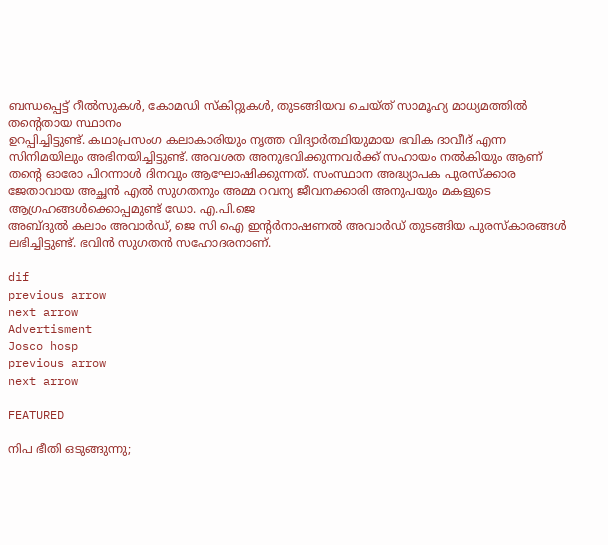ബന്ധപ്പെട്ട് റീൽസുകൾ, കോമഡി സ്കിറ്റുകൾ, തുടങ്ങിയവ ചെയ്ത് സാമൂഹ്യ മാധ്യമത്തിൽ തന്റെതായ സ്ഥാനം
ഉറപ്പിച്ചിട്ടുണ്ട്. കഥാപ്രസംഗ കലാകാരിയും നൃത്ത വിദ്യാർത്ഥിയുമായ ഭവിക ദാവീദ് എന്ന സിനിമയിലും അഭിനയിച്ചിട്ടുണ്ട്. അവശത അനുഭവിക്കുന്നവർക്ക് സഹായം നൽകിയും ആണ് തന്റെ ഓരോ പിറന്നാൾ ദിനവും ആഘോഷിക്കുന്നത്. സംസ്ഥാന അദ്ധ്യാപക പുരസ്ക്കാര ജേതാവായ അച്ഛൻ എൽ സുഗതനും അമ്മ റവന്യ ജീവനക്കാരി അനുപയും മകളുടെ ആഗ്രഹങ്ങൾക്കൊപ്പമുണ്ട് ഡോ. എ.പി.ജെ
അബ്ദുൽ കലാം അവാർഡ്, ജെ സി ഐ ഇന്റർനാഷണൽ അവാർഡ് തുടങ്ങിയ പുരസ്‌കാരങ്ങൾ ലഭിച്ചിട്ടുണ്ട്. ഭവിൻ സുഗതൻ സഹോദരനാണ്.

dif
previous arrow
next arrow
Advertisment
Josco hosp
previous arrow
next arrow

FEATURED

നിപ ഭീതി ഒടുങ്ങുന്നു;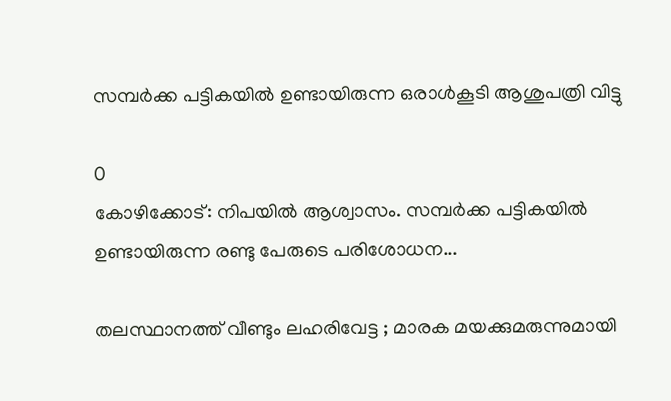സമ്പർക്ക പട്ടികയിൽ ഉണ്ടായിരുന്ന ഒരാൾകൂടി ആശുപത്രി വിട്ടു

0
കോഴിക്കോട്: നിപയില്‍ ആശ്വാസം. സമ്പര്‍ക്ക പട്ടികയില്‍ ഉണ്ടായിരുന്ന രണ്ടു പേരുടെ പരിശോധന...

തലസ്ഥാനത്ത് വീണ്ടും ലഹരിവേട്ട ; മാരക മയക്കുമരുന്നുമായി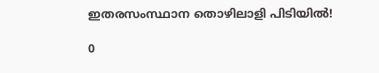ഇതരസംസ്ഥാന തൊഴിലാളി പിടിയിൽ!

0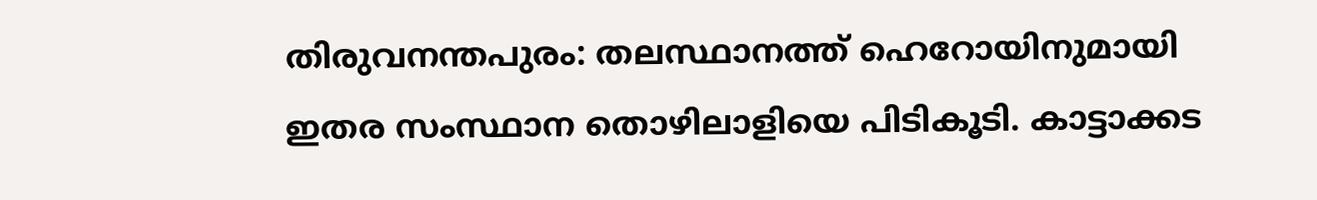തിരുവനന്തപുരം: തലസ്ഥാനത്ത് ഹെറോയിനുമായി ഇതര സംസ്ഥാന തൊഴിലാളിയെ പിടികൂടി. കാട്ടാക്കട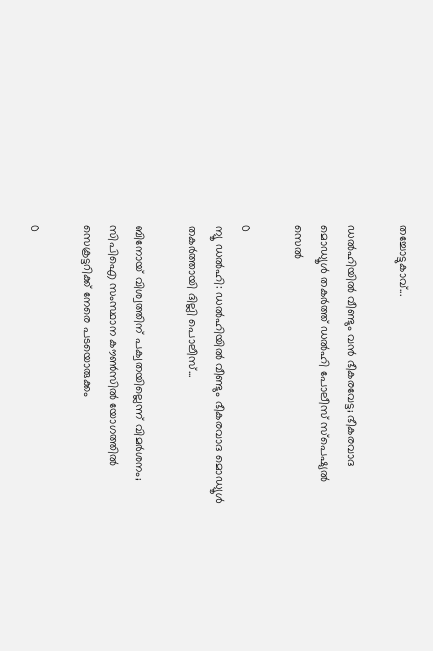തച്ചോട്ടുകാവ്...

ഡൽഹിയിൽ വീണ്ടും വൻ ഭീകരവേട്ട; ഭീകരവാദ മൊഡ്യൂൾ തകർത്ത് ഡൽഹി പോലീസ് സ്പെഷ്യൽ സെൽ

0
ന്യൂ ഡൽഹി: ഡൽഹിയിൽ വീണ്ടും ഭീകരവാദ മൊഡ്യൂൾ തകർത്തായി ദില്ലി പൊലീസ്...

ബിനോയ് വിശ്വത്തിന് പക്വതയില്ലെന്ന് വിമർശനം; സിപിഐ സംസ്ഥാന കൗൺസിൽ യോഗത്തിൽ സെക്രട്ടറിക്ക് നേരെ പടയൊരുക്കം

0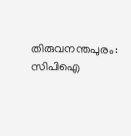തിരുവനന്തപുരം: സിപിഐ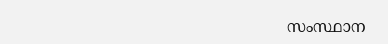സംസ്ഥാന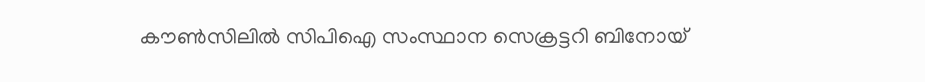കൗൺസിലിൽ സിപിഐ സംസ്ഥാന സെക്രട്ടറി ബിനോയ്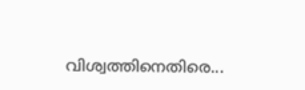വിശ്വത്തിനെതിരെ...